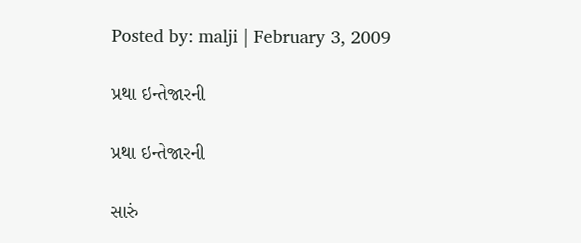Posted by: malji | February 3, 2009

પ્રથા ઇન્તેજારની

પ્રથા ઇન્તેજારની

સારું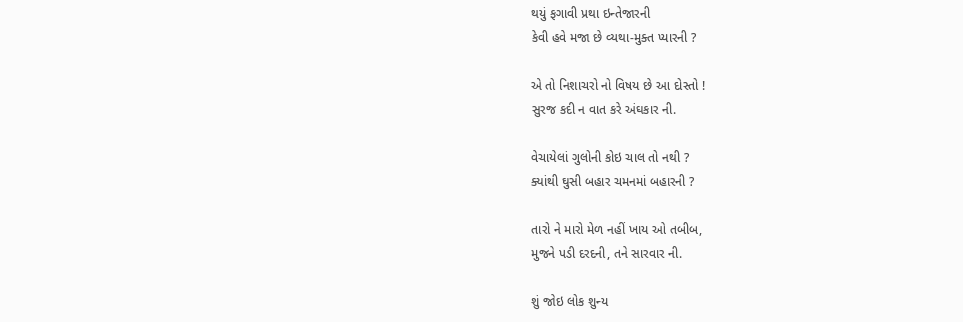થયું ફગાવી પ્રથા ઇન્તેજારની
કેવી હવે મજા છે વ્યથા-મુક્ત પ્યારની ?

એ તો નિશાચરો નો વિષય છે આ દોસ્તો !
સુરજ કદી ન વાત કરે અંઘકાર ની.

વેચાયેલાં ગુલોની કોઇ ચાલ તો નથી ?
ક્યાંથી ઘુસી બહાર ચમનમાં બહારની ?

તારો ને મારો મેળ નહીં ખાય ઓ તબીબ,
મુજને પડી દરદની, તને સારવાર ની.

શું જોઇ લોક શુન્ય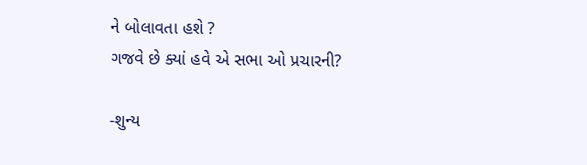ને બોલાવતા હશે ?
ગજવે છે ક્યાં હવે એ સભા ઓ પ્રચારની?

-શુન્ય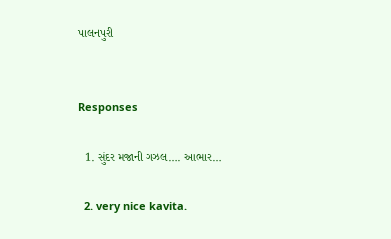પાલનપુરી


Responses

  1. સુંદર મજાની ગઝલ…. આભાર…

  2. very nice kavita.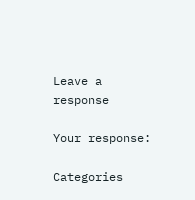Leave a response

Your response:

Categories